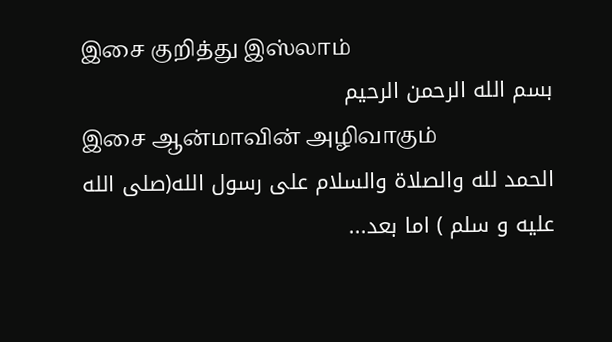இசை குறித்து இஸ்லாம்
بسم الله الرحمن الرحيم
இசை ஆன்மாவின் அழிவாகும்
الحمد لله والصلاة والسلام على رسول الله(صلى الله عليه و سلم ) اما بعد...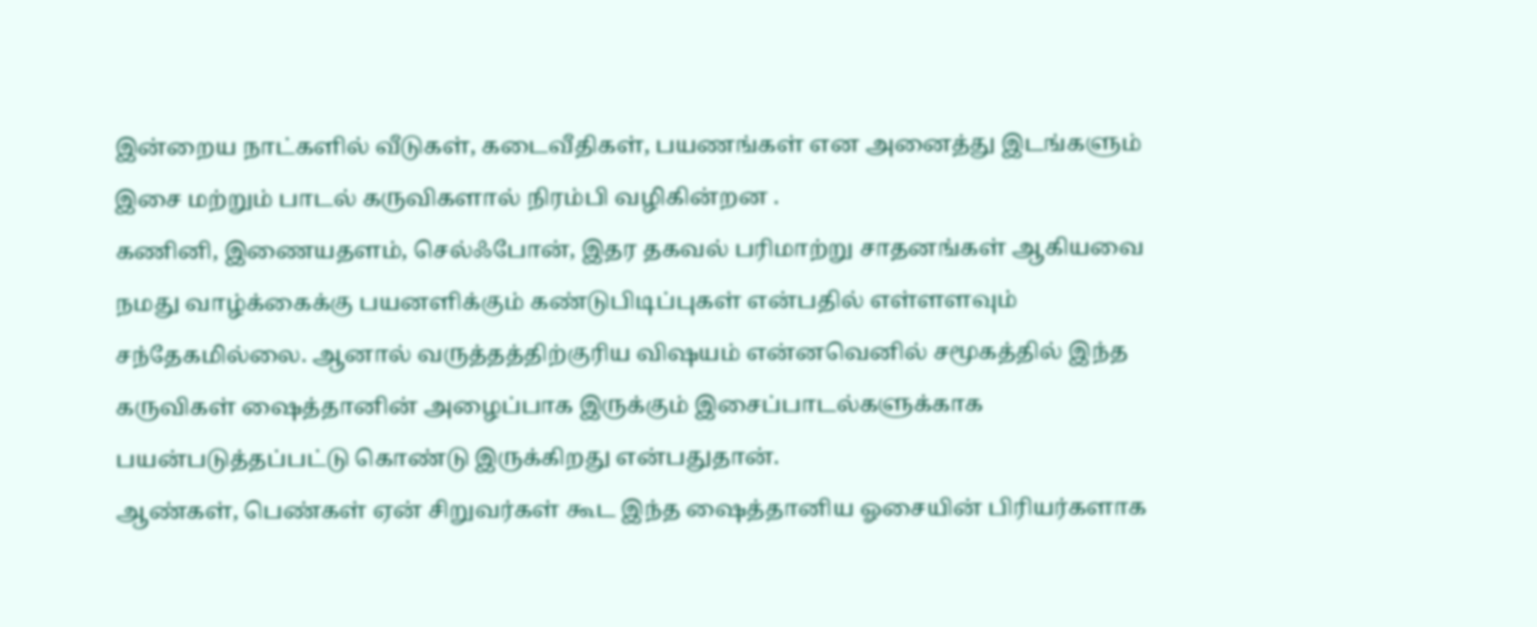இன்றைய நாட்களில் வீடுகள், கடைவீதிகள், பயணங்கள் என அனைத்து இடங்களும் இசை மற்றும் பாடல் கருவிகளால் நிரம்பி வழிகின்றன .
கணினி, இணையதளம், செல்ஃபோன், இதர தகவல் பரிமாற்று சாதனங்கள் ஆகியவை நமது வாழ்க்கைக்கு பயனளிக்கும் கண்டுபிடிப்புகள் என்பதில் எள்ளளவும் சந்தேகமில்லை. ஆனால் வருத்தத்திற்குரிய விஷயம் என்னவெனில் சமூகத்தில் இந்த கருவிகள் ஷைத்தானின் அழைப்பாக இருக்கும் இசைப்பாடல்களுக்காக பயன்படுத்தப்பட்டு கொண்டு இருக்கிறது என்பதுதான்.
ஆண்கள், பெண்கள் ஏன் சிறுவர்கள் கூட இந்த ஷைத்தானிய ஓசையின் பிரியர்களாக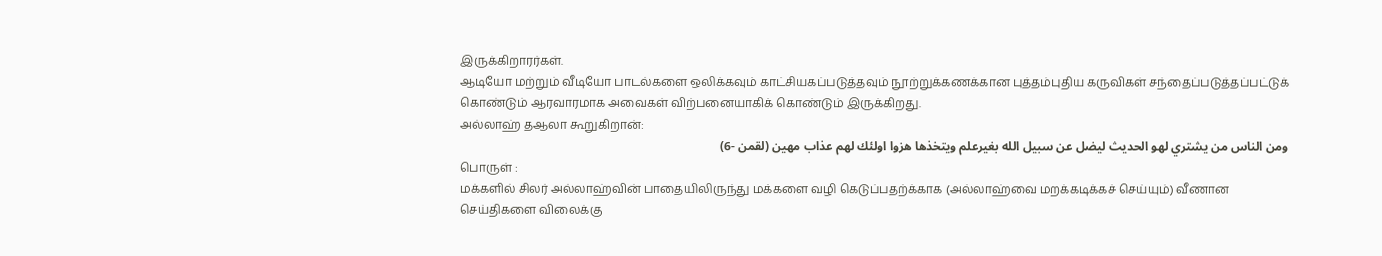இருக்கிறாரர்கள்.
ஆடியோ மற்றும் வீடியோ பாடல்களை ஒலிக்கவும் காட்சியகப்படுத்தவும் நூற்றுக்கணக்கான புத்தம்புதிய கருவிகள் சந்தைப்படுத்தப்பட்டுக் கொண்டும் ஆரவாரமாக அவைகள் விற்பனையாகிக் கொண்டும் இருக்கிறது.
அல்லாஹ் தஆலா கூறுகிறான்:
ومن الناس من يشتري لهو الحديث ليضل عن سبيل الله بغيرعلم ويتخذها هزوا اولئك لهم عذاب مهين (لقمن -6)
பொருள் :
மக்களில் சிலர் அல்லாஹ்வின் பாதையிலிருந்து மக்களை வழி கெடுப்பதற்க்காக (அல்லாஹ்வை மறக்கடிக்கச் செய்யும்) வீணான செய்திகளை விலைக்கு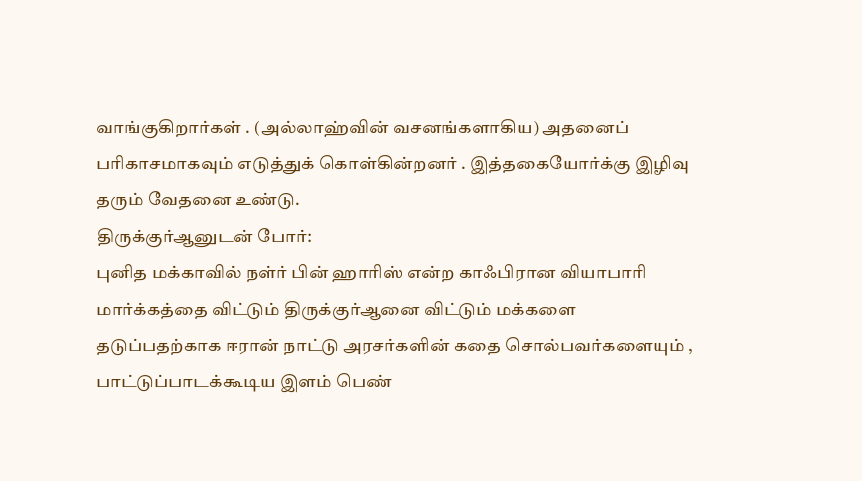வாங்குகிறார்கள் . (அல்லாஹ்வின் வசனங்களாகிய) அதனைப் பரிகாசமாகவும் எடுத்துக் கொள்கின்றனர் . இத்தகையோர்க்கு இழிவு தரும் வேதனை உண்டு.
திருக்குர்ஆனுடன் போர்:
புனித மக்காவில் நள்ர் பின் ஹாரிஸ் என்ற காஃபிரான வியாபாரி மார்க்கத்தை விட்டும் திருக்குர்ஆனை விட்டும் மக்களை தடுப்பதற்காக ஈரான் நாட்டு அரசர்களின் கதை சொல்பவர்களையும் , பாட்டுப்பாடக்கூடிய இளம் பெண்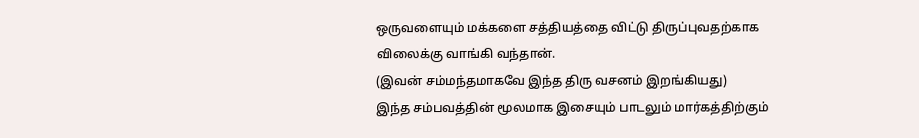ஒருவளையும் மக்களை சத்தியத்தை விட்டு திருப்புவதற்காக விலைக்கு வாங்கி வந்தான்.
(இவன் சம்மந்தமாகவே இந்த திரு வசனம் இறங்கியது)
இந்த சம்பவத்தின் மூலமாக இசையும் பாடலும் மார்கத்திற்கும்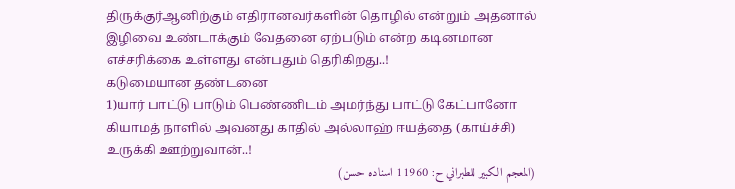திருக்குர்ஆனிற்கும் எதிரானவர்களின் தொழில் என்றும் அதனால் இழிவை உண்டாக்கும் வேதனை ஏற்படும் என்ற கடினமான எச்சரிக்கை உள்ளது என்பதும் தெரிகிறது..!
கடுமையான தண்டனை
1)யார் பாட்டு பாடும் பெண்ணிடம் அமர்ந்து பாட்டு கேட்பானோ கியாமத் நாளில் அவனது காதில் அல்லாஹ் ஈயத்தை (காய்ச்சி) உருக்கி ஊற்றுவான்..!
(المعجم الكبير للطبراني ح: 11960 اسناده حسن)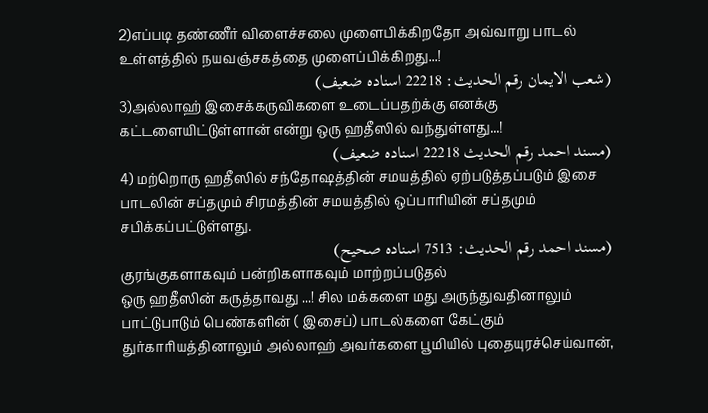2)எப்படி தண்ணீர் விளைச்சலை முளைபிக்கிறதோ அவ்வாறு பாடல் உள்ளத்தில் நயவஞ்சகத்தை முளைப்பிக்கிறது...!
(شعب الايمان رقم الحديث: 22218 اسناده ضعيف)
3)அல்லாஹ் இசைக்கருவிகளை உடைப்பதற்க்கு எனக்கு கட்டளையிட்டுள்ளான் என்று ஒரு ஹதீஸில் வந்துள்ளது...!
(مسند احمد رقم الحديث 22218 اسناده ضعيف)
4) மற்றொரு ஹதீஸில் சந்தோஷத்தின் சமயத்தில் ஏற்படுத்தப்படும் இசை பாடலின் சப்தமும் சிரமத்தின் சமயத்தில் ஒப்பாரியின் சப்தமும் சபிக்கப்பட்டுள்ளது.
(مسند احمد رقم الحديث: 7513 اسناده صحيح)
குரங்குகளாகவும் பன்றிகளாகவும் மாற்றப்படுதல்
ஒரு ஹதீஸின் கருத்தாவது ...! சில மக்களை மது அருந்துவதினாலும் பாட்டுபாடும் பெண்களின் ( இசைப்) பாடல்களை கேட்கும் துர்காரியத்தினாலும் அல்லாஹ் அவர்களை பூமியில் புதையுரச்செய்வான்,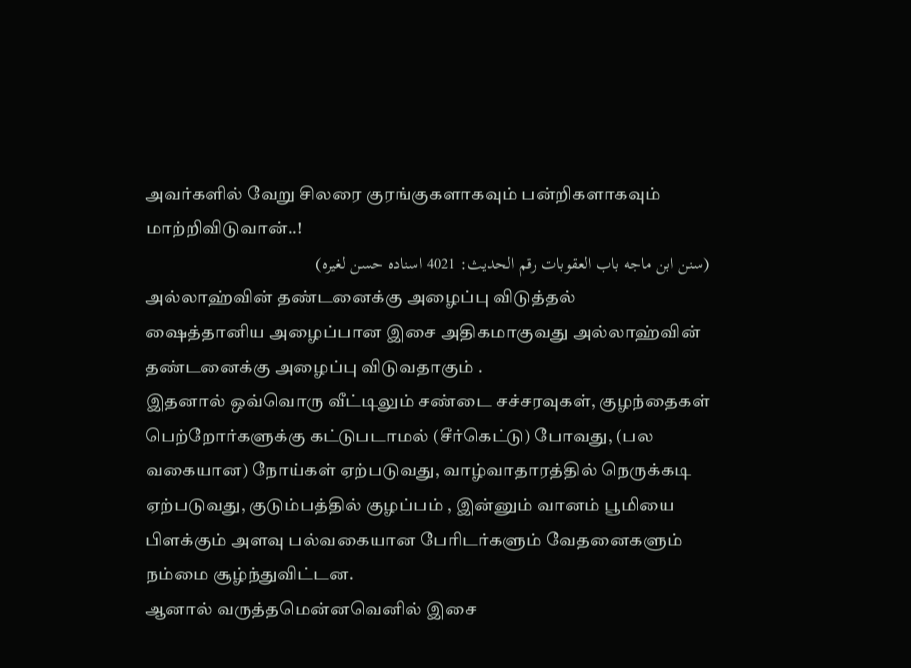அவர்களில் வேறு சிலரை குரங்குகளாகவும் பன்றிகளாகவும் மாற்றிவிடுவான்..!
(سنن ابن ماجه باب العقوبات رقم الحديث: 4021 اسناده حسن لغيره)
அல்லாஹ்வின் தண்டனைக்கு அழைப்பு விடுத்தல்
ஷைத்தானிய அழைப்பான இசை அதிகமாகுவது அல்லாஹ்வின் தண்டனைக்கு அழைப்பு விடுவதாகும் .
இதனால் ஒவ்வொரு வீட்டிலும் சண்டை சச்சரவுகள், குழந்தைகள் பெற்றோர்களுக்கு கட்டுபடாமல் (சீர்கெட்டு) போவது, (பல வகையான) நோய்கள் ஏற்படுவது, வாழ்வாதாரத்தில் நெருக்கடி ஏற்படுவது, குடும்பத்தில் குழப்பம் , இன்னும் வானம் பூமியை பிளக்கும் அளவு பல்வகையான பேரிடர்களும் வேதனைகளும் நம்மை சூழ்ந்துவிட்டன.
ஆனால் வருத்தமென்னவெனில் இசை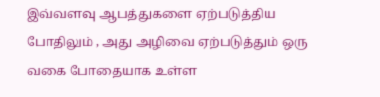இவ்வளவு ஆபத்துகளை ஏற்படுத்திய போதிலும் , அது அழிவை ஏற்படுத்தும் ஒரு வகை போதையாக உள்ள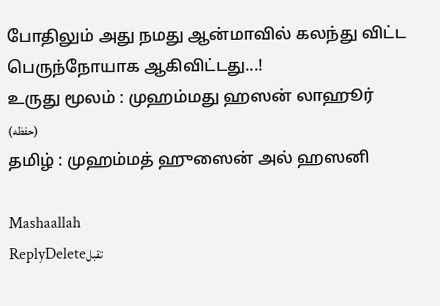போதிலும் அது நமது ஆன்மாவில் கலந்து விட்ட பெருந்நோயாக ஆகிவிட்டது...!
உருது மூலம் : முஹம்மது ஹஸன் லாஹூர் (حفظه)
தமிழ் : முஹம்மத் ஹுஸைன் அல் ஹஸனி

Mashaallah
ReplyDeleteتقبل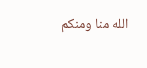الله منا ومنكم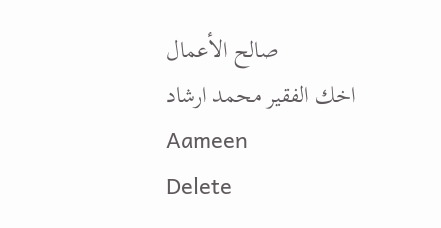صالح الأعمال
اخك الفقير محمد ارشاد
Aameen
Delete